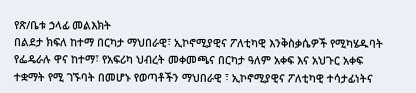የጽ/ቤቱ ኃላፊ መልእክት
በልደታ ክፍለ ከተማ በርካታ ማህበራዊ፣ ኢኮኖሚያዊና ፖለቲካዊ እንቅስቃሴዎች የሚካሄዱባት የፌዴራሉ ዋና ከተማ፣ የአፍሪካ ህብረት መቀመጫና በርካታ ዓለም አቀፍ እና አህጉር አቀፍ ተቋማት የሚ ገኙባት በመሆኑ የወጣቶችን ማህበራዊ ፣ ኢኮኖሚያዊና ፖለቲካዊ ተሳታፊነትና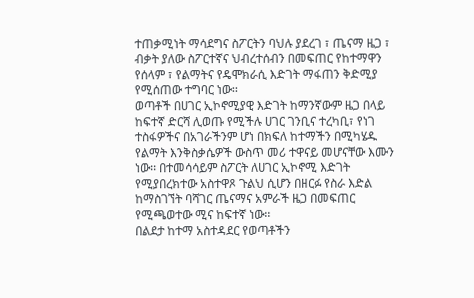ተጠቃሚነት ማሳደግና ስፖርትን ባህሉ ያደረገ ፣ ጤናማ ዜጋ ፣ ብቃት ያለው ስፖርተኛና ህብረተሰብን በመፍጠር የከተማዋን የሰላም ፣ የልማትና የዴሞክራሲ እድገት ማፋጠን ቅድሚያ የሚሰጠው ተግባር ነው፡፡
ወጣቶች በሀገር ኢኮኖሚያዊ እድገት ከማንኛውም ዜጋ በላይ ከፍተኛ ድርሻ ሊወጡ የሚችሉ ሀገር ገንቢና ተረካቢ፣ የነገ ተስፋዎችና በአገራችንም ሆነ በክፍለ ከተማችን በሚካሄዱ የልማት እንቅስቃሴዎች ውስጥ መሪ ተዋናይ መሆናቸው እሙን ነው፡፡ በተመሳሳይም ስፖርት ለሀገር ኢኮኖሚ እድገት የሚያበረክተው አስተዋጾ ጉልህ ሲሆን በዘርፉ የስራ እድል ከማስገኘት ባሻገር ጤናማና አምራች ዜጋ በመፍጠር የሚጫወተው ሚና ከፍተኛ ነው፡፡
በልደታ ከተማ አስተዳደር የወጣቶችን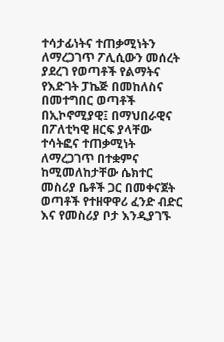ተሳታፊነትና ተጠቃሚነትን ለማረጋገጥ ፖሊሲውን መሰረት ያደረገ የወጣቶች የልማትና የእድገት ፓኬጅ በመከለስና በመተግበር ወጣቶች በኢኮኖሚያዊ፤ በማህበራዊና በፖለቲካዊ ዘርፍ ያላቸው ተሳትፎና ተጠቃሚነት ለማረጋገጥ በተቋምና ከሚመለከታቸው ሴክተር መስሪያ ቤቶች ጋር በመቀናጀት ወጣቶች የተዘዋዋሪ ፈንድ ብድር እና የመስሪያ ቦታ እንዲያገኙ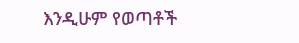እንዲሁም የወጣቶች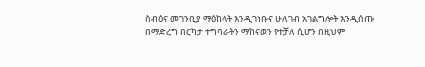ስብዕና መገንቢያ ማዕከላት እንዲገነቡና ሁለገብ አገልግሎት እንዲሰጡ በማድረግ በርካታ ተግባራትን ማከናወን የተቻለ ሲሆን በዚህም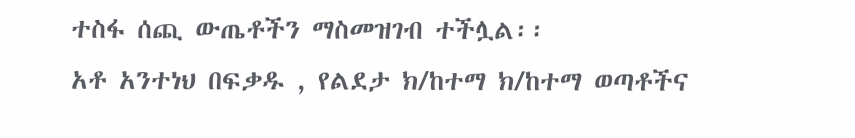ተስፋ ሰጪ ውጤቶችን ማስመዝገብ ተችሏል፡፡
አቶ አንተነህ በፍቃዱ , የልደታ ክ/ከተማ ክ/ከተማ ወጣቶችና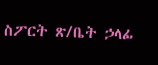ስፖርት ጽ/ቤት ኃላፊ